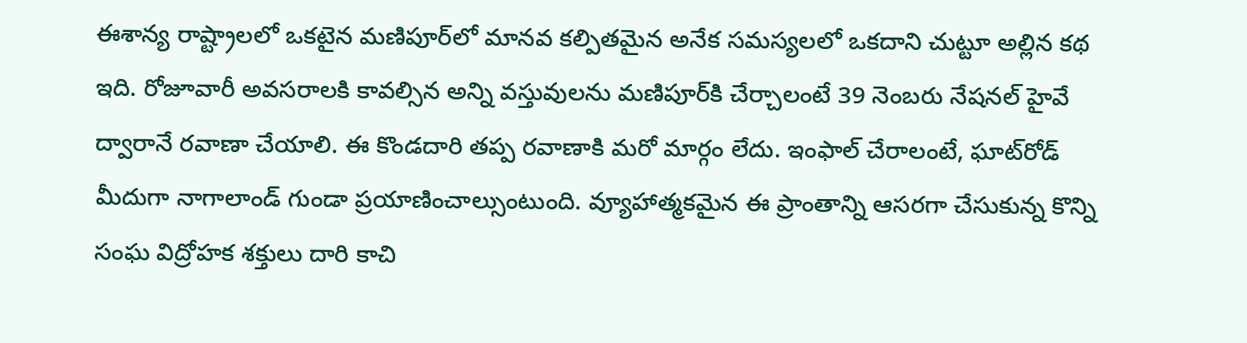ఈశాన్య రాష్ట్రాలలో ఒకటైన మణిపూర్‌లో మానవ కల్పితమైన అనేక సమస్యలలో ఒకదాని చుట్టూ అల్లిన కథ ఇది. రోజూవారీ అవసరాలకి కావల్సిన అన్ని వస్తువులను మణిపూర్‌కి చేర్చాలంటే 39 నెంబరు నేషనల్ హైవే ద్వారానే రవాణా చేయాలి. ఈ కొండదారి తప్ప రవాణాకి మరో మార్గం లేదు. ఇంఫాల్ చేరాలంటే, ఘాట్‌రోడ్ మీదుగా నాగాలాండ్ గుండా ప్రయాణించాల్సుంటుంది. వ్యూహాత్మకమైన ఈ ప్రాంతాన్ని ఆసరగా చేసుకున్న కొన్ని సంఘ విద్రోహక శక్తులు దారి కాచి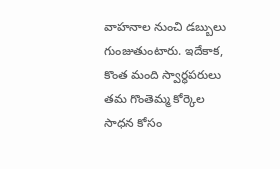వాహనాల నుంచి డబ్బులు గుంజుతుంటారు. ఇదేకాక, కొంత మంది స్వార్ధపరులు తమ గొంతెమ్మ కోర్కెల సాధన కోసం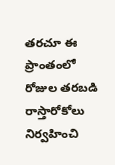తరచూ ఈ ప్రాంతంలో రోజుల తరబడి రాస్తారోకోలు నిర్వహించి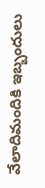వేలాదిమందికి ఇబ్బందులు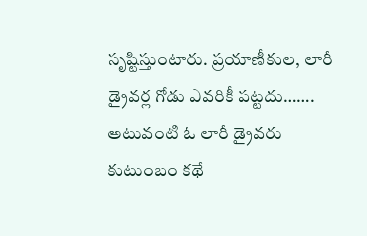సృష్టిస్తుంటారు. ప్రయాణీకుల, లారీ డ్రైవర్ల గోడు ఎవరికీ పట్టదు……. అటువంటి ఓ లారీ డ్రైవరు కుటుంబం కథే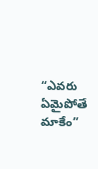“ఎవరు ఏమైపోతే మాకేం”